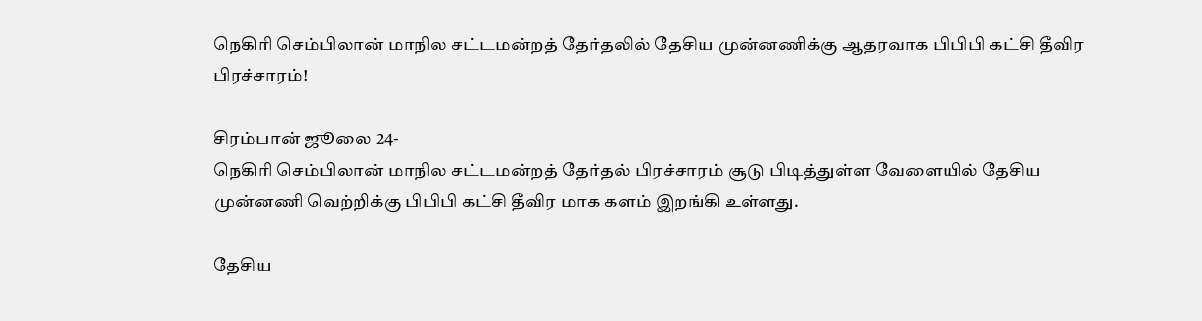நெகிரி செம்பிலான் மாநில சட்டமன்றத் தேர்தலில் தேசிய முன்னணிக்கு ஆதரவாக பிபிபி கட்சி தீவிர பிரச்சாரம்!

சிரம்பான் ஜூலை 24-
நெகிரி செம்பிலான் மாநில சட்டமன்றத் தேர்தல் பிரச்சாரம் சூடு பிடித்துள்ள வேளையில் தேசிய முன்னணி வெற்றிக்கு பிபிபி கட்சி தீவிர மாக களம் இறங்கி உள்ளது.

தேசிய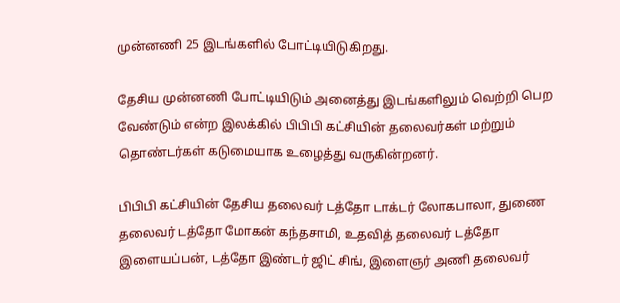முன்னணி 25 இடங்களில் போட்டியிடுகிறது.

தேசிய முன்னணி போட்டியிடும் அனைத்து இடங்களிலும் வெற்றி பெற வேண்டும் என்ற இலக்கில் பிபிபி கட்சியின் தலைவர்கள் மற்றும் தொண்டர்கள் கடுமையாக உழைத்து வருகின்றனர்.

பிபிபி கட்சியின் தேசிய தலைவர் டத்தோ டாக்டர் லோகபாலா, துணை தலைவர் டத்தோ மோகன் கந்தசாமி, உதவித் தலைவர் டத்தோ இளையப்பன், டத்தோ இண்டர் ஜிட் சிங், இளைஞர் அணி தலைவர்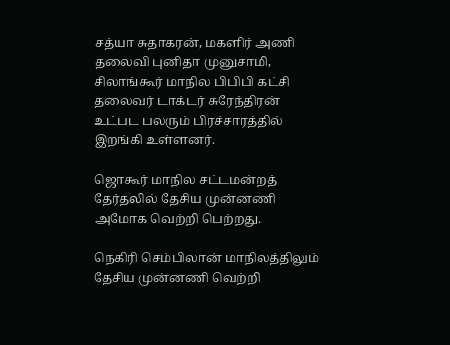சத்யா சுதாகரன், மகளிர் அணி தலைவி புனிதா முனுசாமி, சிலாங்கூர் மாநில பிபிபி கட்சி தலைவர் டாக்டர் சுரேந்திரன் உட்பட பலரும் பிரச்சாரத்தில் இறங்கி உள்ளனர்.

ஜொகூர் மாநில சட்டமன்றத் தேர்தலில் தேசிய முன்னணி அமோக வெற்றி பெற்றது.

நெகிரி செம்பிலான் மாநிலத்திலும் தேசிய முன்னணி வெற்றி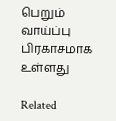பெறும் வாய்ப்பு பிரகாசமாக உள்ளது

Related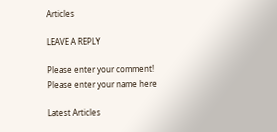Articles

LEAVE A REPLY

Please enter your comment!
Please enter your name here

Latest Articles